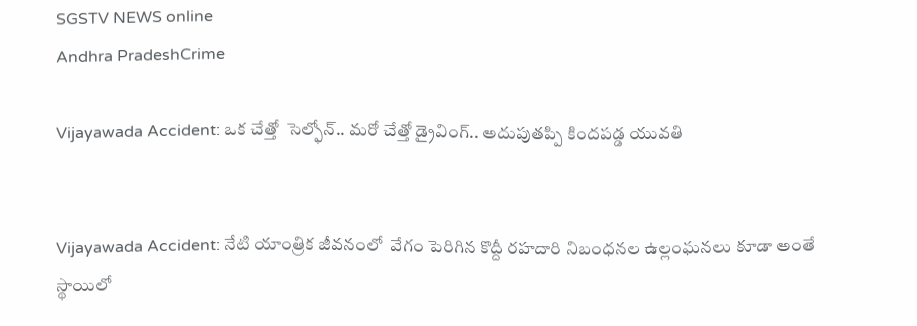SGSTV NEWS online
Andhra PradeshCrime

Vijayawada Accident: ఒక చేత్తో  సెల్ఫోన్.. మరో చేత్తో డ్రైవింగ్.. అదుపుతప్పి కిందపడ్డ యువతి


Vijayawada Accident: నేటి యాంత్రిక జీవనంలో  వేగం పెరిగిన కొద్దీ రహదారి నిబంధనల ఉల్లంఘనలు కూడా అంతే స్థాయిలో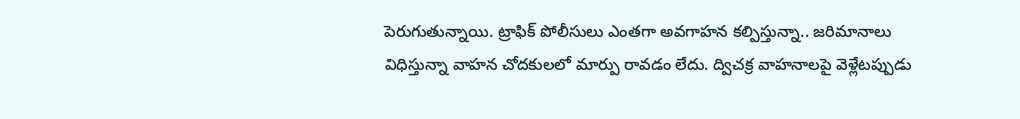పెరుగుతున్నాయి. ట్రాఫిక్ పోలీసులు ఎంతగా అవగాహన కల్పిస్తున్నా.. జరిమానాలు విధిస్తున్నా వాహన చోదకులలో మార్పు రావడం లేదు. ద్విచక్ర వాహనాలపై వెళ్లేటప్పుడు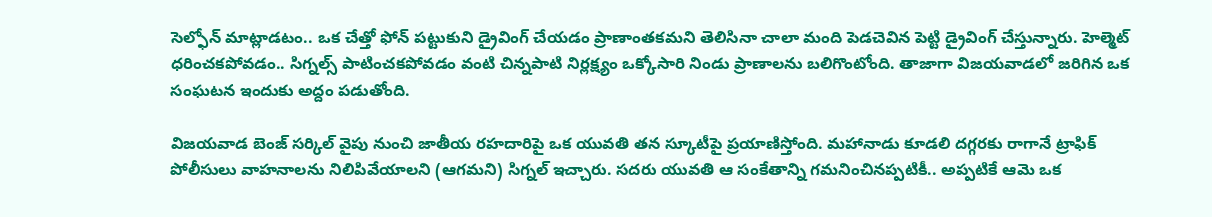సెల్ఫోన్ మాట్లాడటం.. ఒక చేత్తో ఫోన్ పట్టుకుని డ్రైవింగ్ చేయడం ప్రాణాంతకమని తెలిసినా చాలా మంది పెడచెవిన పెట్టి డ్రైవింగ్ చేస్తున్నారు. హెల్మెట్ ధరించకపోవడం.. సిగ్నల్స్ పాటించకపోవడం వంటి చిన్నపాటి నిర్లక్ష్యం ఒక్కోసారి నిండు ప్రాణాలను బలిగొంటోంది. తాజాగా విజయవాడలో జరిగిన ఒక సంఘటన ఇందుకు అద్దం పడుతోంది.

విజయవాడ బెంజ్ సర్కిల్ వైపు నుంచి జాతీయ రహదారిపై ఒక యువతి తన స్కూటీపై ప్రయాణిస్తోంది. మహానాడు కూడలి దగ్గరకు రాగానే ట్రాఫిక్ పోలీసులు వాహనాలను నిలిపివేయాలని (ఆగమని) సిగ్నల్ ఇచ్చారు. సదరు యువతి ఆ సంకేతాన్ని గమనించినప్పటికీ.. అప్పటికే ఆమె ఒక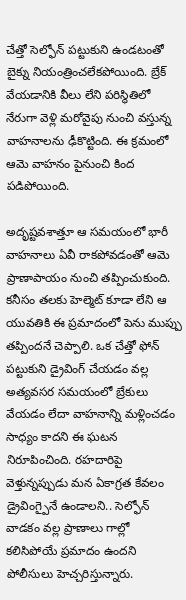చేత్తో సెల్ఫోన్ పట్టుకుని ఉండటంతో బైక్ను నియంత్రించలేకపోయింది. బ్రేక్ వేయడానికి వీలు లేని పరిస్థితిలో నేరుగా వెళ్లి మరోవైపు నుంచి వస్తున్న వాహనాలను ఢీకొట్టింది. ఈ క్రమంలో ఆమె వాహనం పైనుంచి కింద పడిపోయింది.

అదృష్టవశాత్తూ ఆ సమయంలో భారీ వాహనాలు ఏవీ రాకపోవడంతో ఆమె ప్రాణాపాయం నుంచి తప్పించుకుంది. కనీసం తలకు హెల్మెట్ కూడా లేని ఆ యువతికి ఈ ప్రమాదంలో పెను ముప్పు తప్పిందనే చెప్పాలి. ఒక చేత్తో ఫోన్ పట్టుకుని డ్రైవింగ్ చేయడం వల్ల అత్యవసర సమయంలో బ్రేకులు వేయడం లేదా వాహనాన్ని మళ్లించడం సాధ్యం కాదని ఈ ఘటన నిరూపించింది. రహదారిపై వెళ్తున్నప్పుడు మన ఏకాగ్రత కేవలం డ్రైవింగ్పైనే ఉండాలని.. సెల్ఫోన్ వాడకం వల్ల ప్రాణాలు గాల్లో కలిసిపోయే ప్రమాదం ఉందని పోలీసులు హెచ్చరిస్తున్నారు.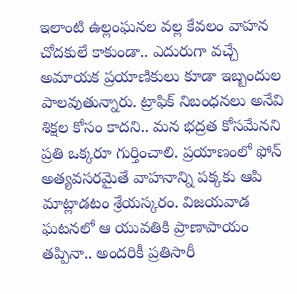ఇలాంటి ఉల్లంఘనల వల్ల కేవలం వాహన చోదకులే కాకుండా.. ఎదురుగా వచ్చే అమాయక ప్రయాణికులు కూడా ఇబ్బందుల పాలవుతున్నారు. ట్రాఫిక్ నిబంధనలు అనేవి శిక్షల కోసం కాదని.. మన భద్రత కోసమేనని ప్రతి ఒక్కరూ గుర్తించాలి. ప్రయాణంలో ఫోన్ అత్యవసరమైతే వాహనాన్ని పక్కకు ఆపి మాట్లాడటం శ్రేయస్కరం. విజయవాడ ఘటనలో ఆ యువతికి ప్రాణాపాయం తప్పినా.. అందరికీ ప్రతిసారీ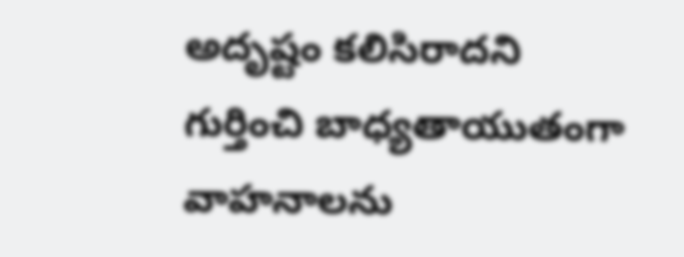అదృష్టం కలిసిరాదని గుర్తించి బాధ్యతాయుతంగా వాహనాలను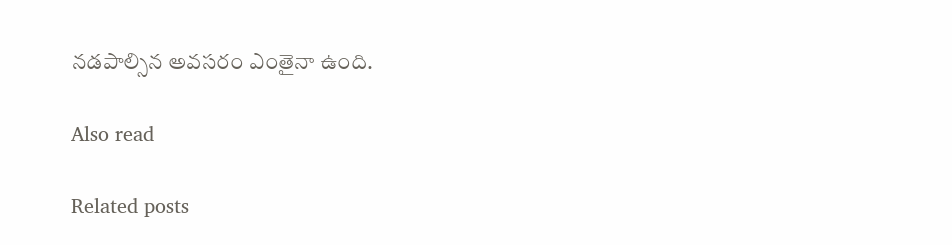నడపాల్సిన అవసరం ఎంతైనా ఉంది.

Also read

Related posts